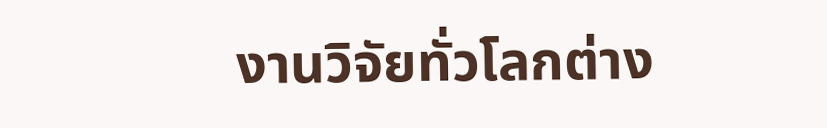งานวิจัยทั่วโลกต่าง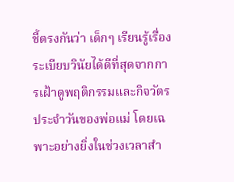ชี้ตรงกันว่า เด็กๆ เรียนรู้เรื่องระเบียบวินัยได้ดีที่สุดจากการเฝ้าดูพฤติกรรมและกิจวัตรประจำวันของพ่อแม่ โดยเฉพาะอย่างยิ่งในช่วงเวลาสำ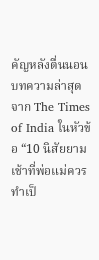คัญหลังตื่นนอน บทความล่าสุดจาก The Times of India ในหัวข้อ “10 นิสัยยามเช้าที่พ่อแม่ควรทำเป็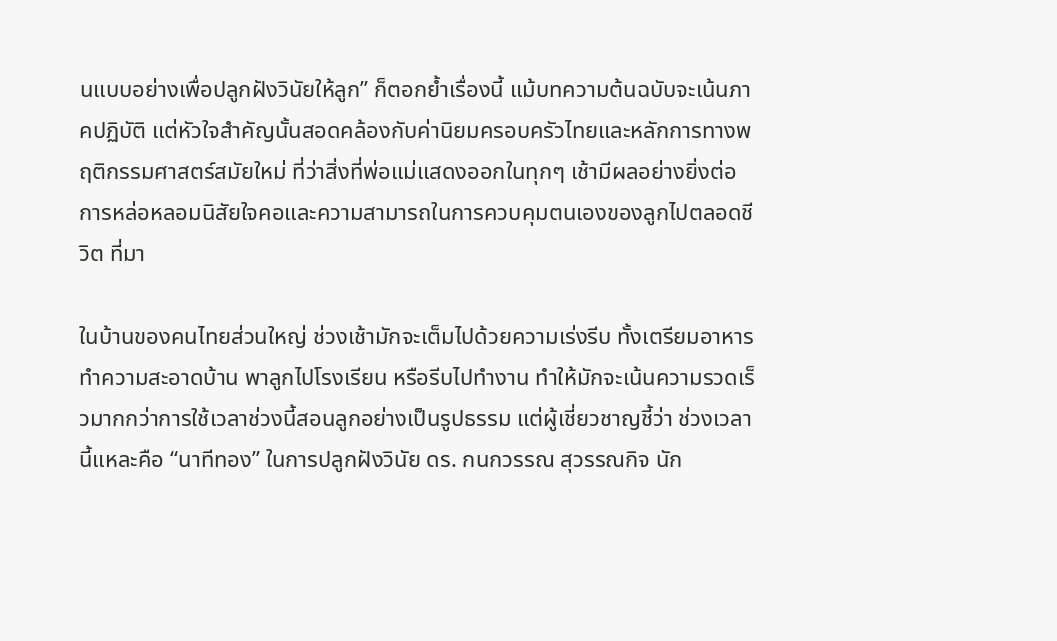นแบบอย่างเพื่อปลูกฝังวินัยให้ลูก” ก็ตอกย้ำเรื่องนี้ แม้บทความต้นฉบับจะเน้นภาคปฏิบัติ แต่หัวใจสำคัญนั้นสอดคล้องกับค่านิยมครอบครัวไทยและหลักการทางพฤติกรรมศาสตร์สมัยใหม่ ที่ว่าสิ่งที่พ่อแม่แสดงออกในทุกๆ เช้ามีผลอย่างยิ่งต่อการหล่อหลอมนิสัยใจคอและความสามารถในการควบคุมตนเองของลูกไปตลอดชีวิต ที่มา

ในบ้านของคนไทยส่วนใหญ่ ช่วงเช้ามักจะเต็มไปด้วยความเร่งรีบ ทั้งเตรียมอาหาร ทำความสะอาดบ้าน พาลูกไปโรงเรียน หรือรีบไปทำงาน ทำให้มักจะเน้นความรวดเร็วมากกว่าการใช้เวลาช่วงนี้สอนลูกอย่างเป็นรูปธรรม แต่ผู้เชี่ยวชาญชี้ว่า ช่วงเวลานี้แหละคือ “นาทีทอง” ในการปลูกฝังวินัย ดร. กนกวรรณ สุวรรณกิจ นัก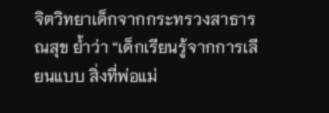จิตวิทยาเด็กจากกระทรวงสาธารณสุข ย้ำว่า “เด็กเรียนรู้จากการเลียนแบบ สิ่งที่พ่อแม่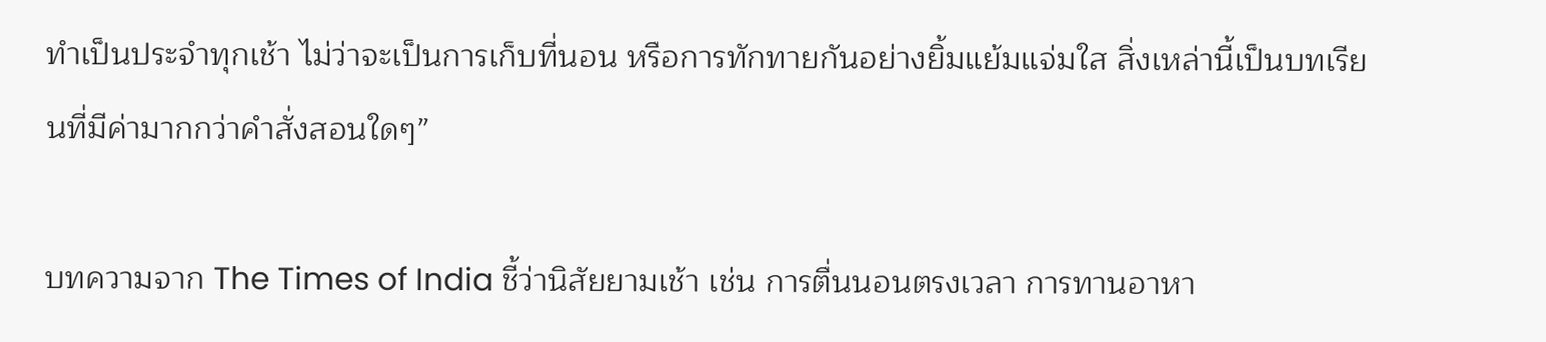ทำเป็นประจำทุกเช้า ไม่ว่าจะเป็นการเก็บที่นอน หรือการทักทายกันอย่างยิ้มแย้มแจ่มใส สิ่งเหล่านี้เป็นบทเรียนที่มีค่ามากกว่าคำสั่งสอนใดๆ”

บทความจาก The Times of India ชี้ว่านิสัยยามเช้า เช่น การตื่นนอนตรงเวลา การทานอาหา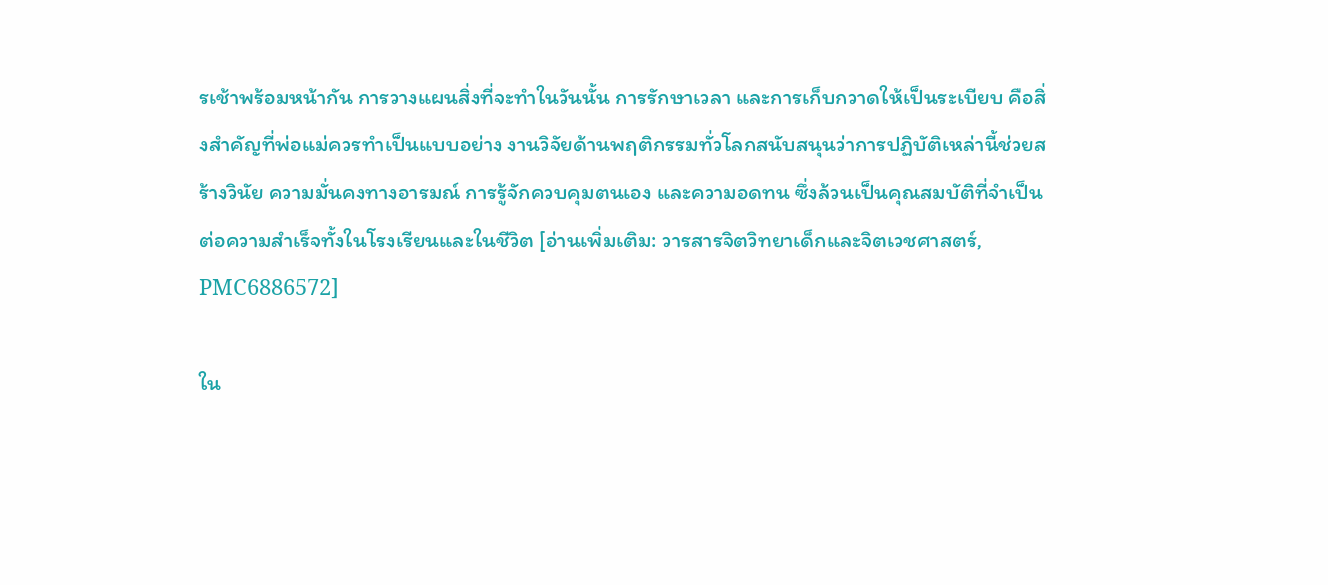รเช้าพร้อมหน้ากัน การวางแผนสิ่งที่จะทำในวันนั้น การรักษาเวลา และการเก็บกวาดให้เป็นระเบียบ คือสิ่งสำคัญที่พ่อแม่ควรทำเป็นแบบอย่าง งานวิจัยด้านพฤติกรรมทั่วโลกสนับสนุนว่าการปฏิบัติเหล่านี้ช่วยสร้างวินัย ความมั่นคงทางอารมณ์ การรู้จักควบคุมตนเอง และความอดทน ซึ่งล้วนเป็นคุณสมบัติที่จำเป็นต่อความสำเร็จทั้งในโรงเรียนและในชีวิต [อ่านเพิ่มเติม: วารสารจิตวิทยาเด็กและจิตเวชศาสตร์, PMC6886572]

ใน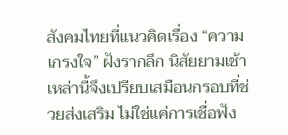สังคมไทยที่แนวคิดเรื่อง “ความเกรงใจ” ฝังรากลึก นิสัยยามเช้าเหล่านี้จึงเปรียบเสมือนกรอบที่ช่วยส่งเสริม ไม่ใช่แค่การเชื่อฟัง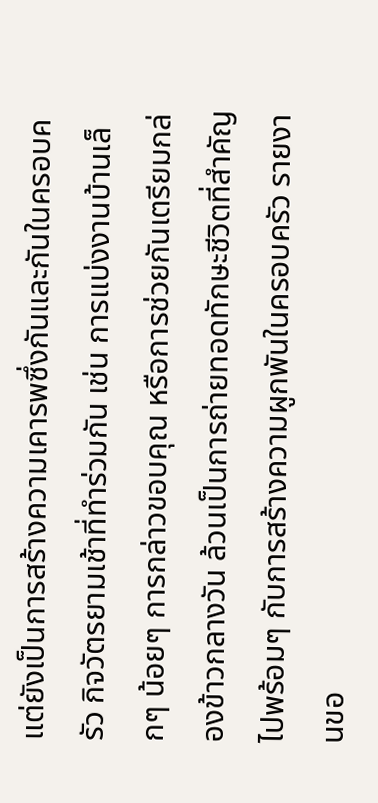แต่ยังเป็นการสร้างความเคารพซึ่งกันและกันในครอบครัว กิจวัตรยามเช้าที่ทำร่วมกัน เช่น การแบ่งงานบ้านเล็กๆ น้อยๆ การกล่าวขอบคุณ หรือการช่วยกันเตรียมกล่องข้าวกลางวัน ล้วนเป็นการถ่ายทอดทักษะชีวิตที่สำคัญไปพร้อมๆ กับการสร้างความผูกพันในครอบครัว รายงานขอ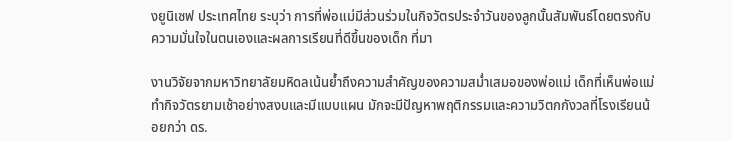งยูนิเซฟ ประเทศไทย ระบุว่า การที่พ่อแม่มีส่วนร่วมในกิจวัตรประจำวันของลูกนั้นสัมพันธ์โดยตรงกับความมั่นใจในตนเองและผลการเรียนที่ดีขึ้นของเด็ก ที่มา

งานวิจัยจากมหาวิทยาลัยมหิดลเน้นย้ำถึงความสำคัญของความสม่ำเสมอของพ่อแม่ เด็กที่เห็นพ่อแม่ทำกิจวัตรยามเช้าอย่างสงบและมีแบบแผน มักจะมีปัญหาพฤติกรรมและความวิตกกังวลที่โรงเรียนน้อยกว่า ดร.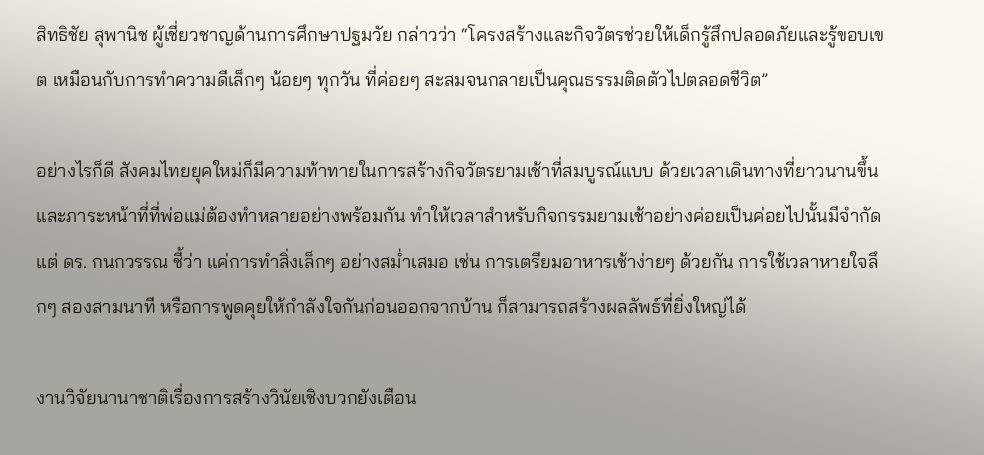สิทธิชัย สุพานิช ผู้เชี่ยวชาญด้านการศึกษาปฐมวัย กล่าวว่า “โครงสร้างและกิจวัตรช่วยให้เด็กรู้สึกปลอดภัยและรู้ขอบเขต เหมือนกับการทำความดีเล็กๆ น้อยๆ ทุกวัน ที่ค่อยๆ สะสมจนกลายเป็นคุณธรรมติดตัวไปตลอดชีวิต”

อย่างไรก็ดี สังคมไทยยุคใหม่ก็มีความท้าทายในการสร้างกิจวัตรยามเช้าที่สมบูรณ์แบบ ด้วยเวลาเดินทางที่ยาวนานขึ้น และภาระหน้าที่ที่พ่อแม่ต้องทำหลายอย่างพร้อมกัน ทำให้เวลาสำหรับกิจกรรมยามเช้าอย่างค่อยเป็นค่อยไปนั้นมีจำกัด แต่ ดร. กนกวรรณ ชี้ว่า แค่การทำสิ่งเล็กๆ อย่างสม่ำเสมอ เช่น การเตรียมอาหารเช้าง่ายๆ ด้วยกัน การใช้เวลาหายใจลึกๆ สองสามนาที หรือการพูดคุยให้กำลังใจกันก่อนออกจากบ้าน ก็สามารถสร้างผลลัพธ์ที่ยิ่งใหญ่ได้

งานวิจัยนานาชาติเรื่องการสร้างวินัยเชิงบวกยังเตือน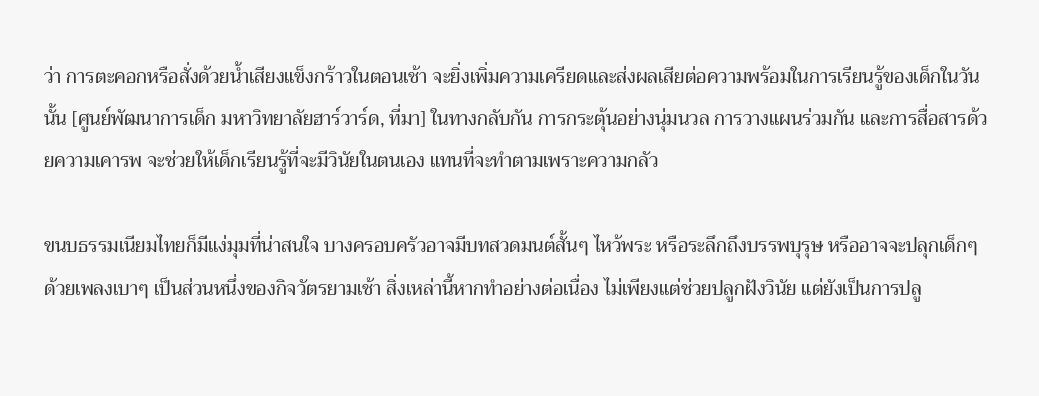ว่า การตะคอกหรือสั่งด้วยน้ำเสียงแข็งกร้าวในตอนเช้า จะยิ่งเพิ่มความเครียดและส่งผลเสียต่อความพร้อมในการเรียนรู้ของเด็กในวันนั้น [ศูนย์พัฒนาการเด็ก มหาวิทยาลัยฮาร์วาร์ด, ที่มา] ในทางกลับกัน การกระตุ้นอย่างนุ่มนวล การวางแผนร่วมกัน และการสื่อสารด้วยความเคารพ จะช่วยให้เด็กเรียนรู้ที่จะมีวินัยในตนเอง แทนที่จะทำตามเพราะความกลัว

ขนบธรรมเนียมไทยก็มีแง่มุมที่น่าสนใจ บางครอบครัวอาจมีบทสวดมนต์สั้นๆ ไหว้พระ หรือระลึกถึงบรรพบุรุษ หรืออาจจะปลุกเด็กๆ ด้วยเพลงเบาๆ เป็นส่วนหนึ่งของกิจวัตรยามเช้า สิ่งเหล่านี้หากทำอย่างต่อเนื่อง ไม่เพียงแต่ช่วยปลูกฝังวินัย แต่ยังเป็นการปลู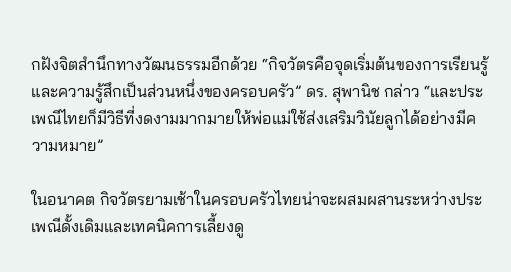กฝังจิตสำนึกทางวัฒนธรรมอีกด้วย “กิจวัตรคือจุดเริ่มต้นของการเรียนรู้และความรู้สึกเป็นส่วนหนึ่งของครอบครัว” ดร. สุพานิช กล่าว “และประเพณีไทยก็มีวิธีที่งดงามมากมายให้พ่อแม่ใช้ส่งเสริมวินัยลูกได้อย่างมีความหมาย”

ในอนาคต กิจวัตรยามเช้าในครอบครัวไทยน่าจะผสมผสานระหว่างประเพณีดั้งเดิมและเทคนิคการเลี้ยงดู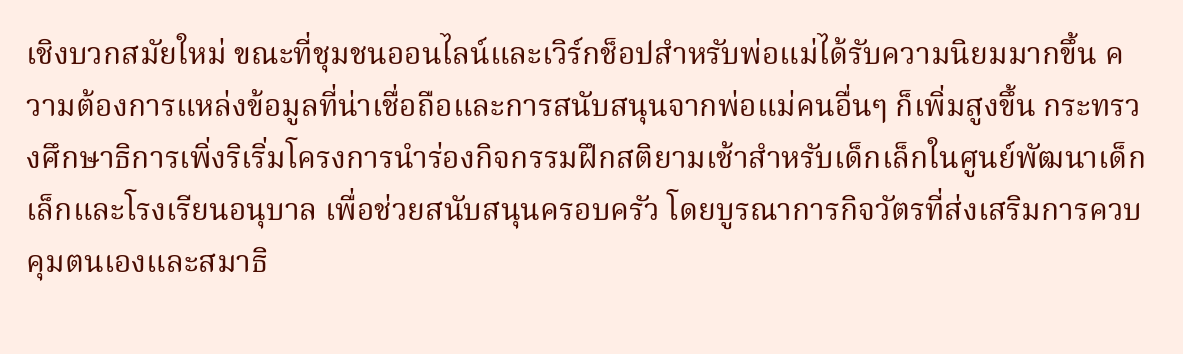เชิงบวกสมัยใหม่ ขณะที่ชุมชนออนไลน์และเวิร์กช็อปสำหรับพ่อแม่ได้รับความนิยมมากขึ้น ความต้องการแหล่งข้อมูลที่น่าเชื่อถือและการสนับสนุนจากพ่อแม่คนอื่นๆ ก็เพิ่มสูงขึ้น กระทรวงศึกษาธิการเพิ่งริเริ่มโครงการนำร่องกิจกรรมฝึกสติยามเช้าสำหรับเด็กเล็กในศูนย์พัฒนาเด็กเล็กและโรงเรียนอนุบาล เพื่อช่วยสนับสนุนครอบครัว โดยบูรณาการกิจวัตรที่ส่งเสริมการควบคุมตนเองและสมาธิ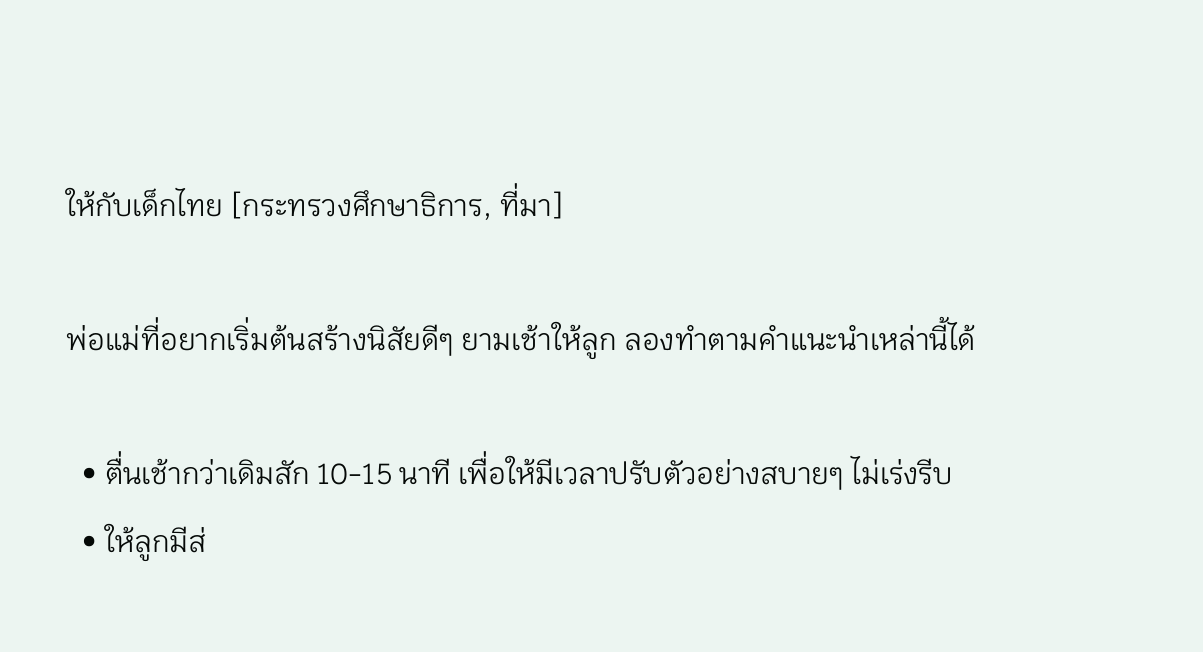ให้กับเด็กไทย [กระทรวงศึกษาธิการ, ที่มา]

พ่อแม่ที่อยากเริ่มต้นสร้างนิสัยดีๆ ยามเช้าให้ลูก ลองทำตามคำแนะนำเหล่านี้ได้

  • ตื่นเช้ากว่าเดิมสัก 10-15 นาที เพื่อให้มีเวลาปรับตัวอย่างสบายๆ ไม่เร่งรีบ
  • ให้ลูกมีส่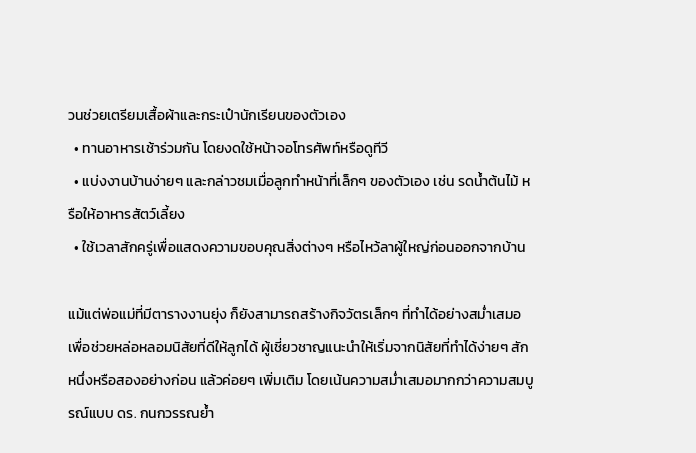วนช่วยเตรียมเสื้อผ้าและกระเป๋านักเรียนของตัวเอง
  • ทานอาหารเช้าร่วมกัน โดยงดใช้หน้าจอโทรศัพท์หรือดูทีวี
  • แบ่งงานบ้านง่ายๆ และกล่าวชมเมื่อลูกทำหน้าที่เล็กๆ ของตัวเอง เช่น รดน้ำต้นไม้ หรือให้อาหารสัตว์เลี้ยง
  • ใช้เวลาสักครู่เพื่อแสดงความขอบคุณสิ่งต่างๆ หรือไหว้ลาผู้ใหญ่ก่อนออกจากบ้าน

แม้แต่พ่อแม่ที่มีตารางงานยุ่ง ก็ยังสามารถสร้างกิจวัตรเล็กๆ ที่ทำได้อย่างสม่ำเสมอเพื่อช่วยหล่อหลอมนิสัยที่ดีให้ลูกได้ ผู้เชี่ยวชาญแนะนำให้เริ่มจากนิสัยที่ทำได้ง่ายๆ สักหนึ่งหรือสองอย่างก่อน แล้วค่อยๆ เพิ่มเติม โดยเน้นความสม่ำเสมอมากกว่าความสมบูรณ์แบบ ดร. กนกวรรณย้ำ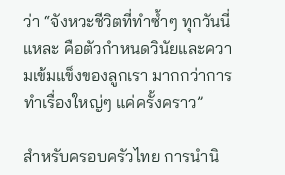ว่า “จังหวะชีวิตที่ทำซ้ำๆ ทุกวันนี่แหละ คือตัวกำหนดวินัยและความเข้มแข็งของลูกเรา มากกว่าการทำเรื่องใหญ่ๆ แค่ครั้งคราว”

สำหรับครอบครัวไทย การนำนิ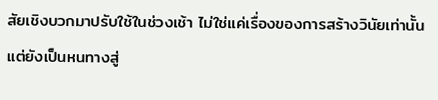สัยเชิงบวกมาปรับใช้ในช่วงเช้า ไม่ใช่แค่เรื่องของการสร้างวินัยเท่านั้น แต่ยังเป็นหนทางสู่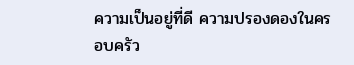ความเป็นอยู่ที่ดี ความปรองดองในครอบครัว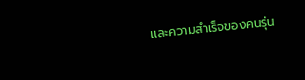และความสำเร็จของคนรุ่น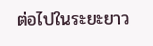ต่อไปในระยะยาว